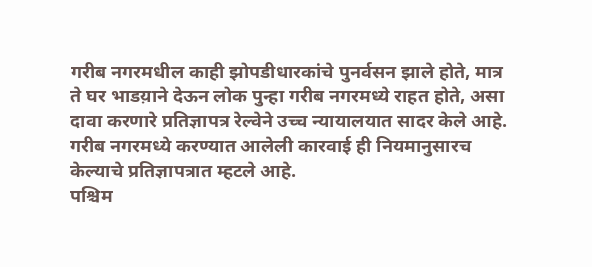गरीब नगरमधील काही झोपडीधारकांचे पुनर्वसन झाले होते, मात्र ते घर भाडय़ाने देऊन लोक पुन्हा गरीब नगरमध्ये राहत होते, असा दावा करणारे प्रतिज्ञापत्र रेल्वेने उच्च न्यायालयात सादर केले आहे. गरीब नगरमध्ये करण्यात आलेली कारवाई ही नियमानुसारच केल्याचे प्रतिज्ञापत्रात म्हटले आहे.
पश्चिम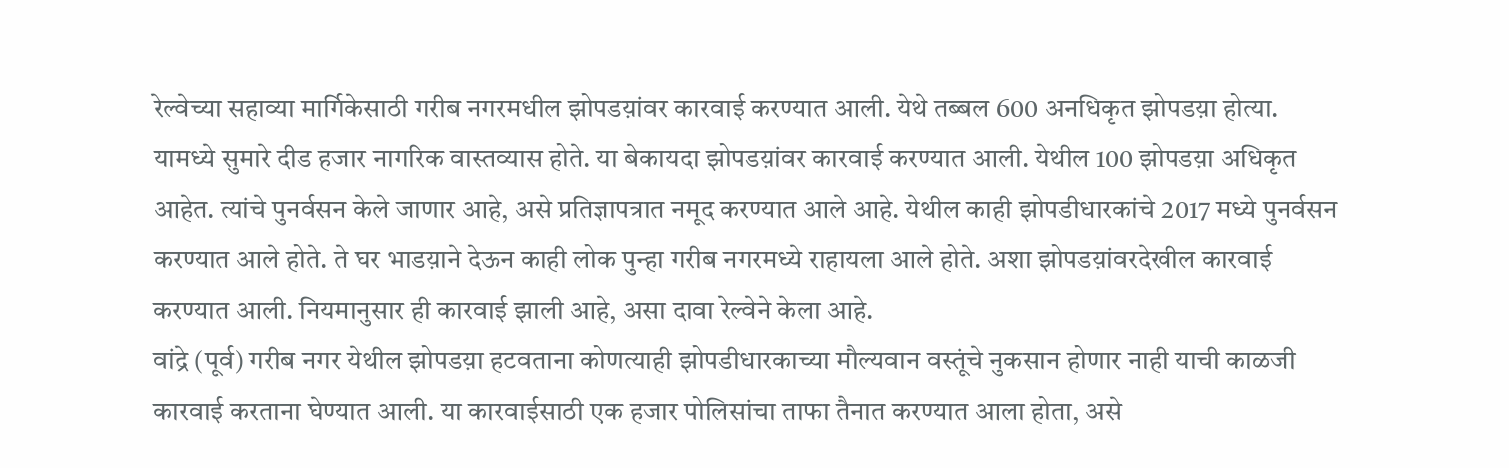रेल्वेच्या सहाव्या मार्गिकेसाठी गरीब नगरमधील झोपडय़ांवर कारवाई करण्यात आली. येथे तब्बल 600 अनधिकृत झोपडय़ा होत्या. यामध्ये सुमारे दीड हजार नागरिक वास्तव्यास होते. या बेकायदा झोपडय़ांवर कारवाई करण्यात आली. येथील 100 झोपडय़ा अधिकृत आहेत. त्यांचे पुनर्वसन केले जाणार आहे, असे प्रतिज्ञापत्रात नमूद करण्यात आले आहे. येथील काही झोपडीधारकांचे 2017 मध्ये पुनर्वसन करण्यात आले होते. ते घर भाडय़ाने देऊन काही लोक पुन्हा गरीब नगरमध्ये राहायला आले होते. अशा झोपडय़ांवरदेखील कारवाई करण्यात आली. नियमानुसार ही कारवाई झाली आहे, असा दावा रेल्वेने केला आहे.
वांद्रे (पूर्व) गरीब नगर येथील झोपडय़ा हटवताना कोणत्याही झोपडीधारकाच्या मौल्यवान वस्तूंचे नुकसान होणार नाही याची काळजी कारवाई करताना घेण्यात आली. या कारवाईसाठी एक हजार पोलिसांचा ताफा तैनात करण्यात आला होता, असे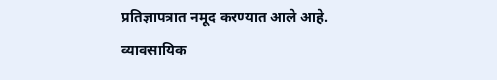प्रतिज्ञापत्रात नमूद करण्यात आले आहे.
व्यावसायिक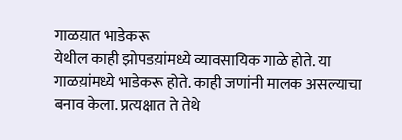गाळय़ात भाडेकरू
येथील काही झोपडय़ांमध्ये व्यावसायिक गाळे होते. या गाळय़ांमध्ये भाडेकरू होते. काही जणांनी मालक असल्याचा बनाव केला. प्रत्यक्षात ते तेथे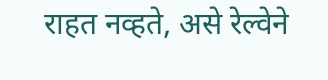राहत नव्हते, असे रेल्वेने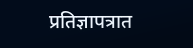प्रतिज्ञापत्रात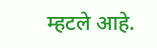म्हटले आहे.